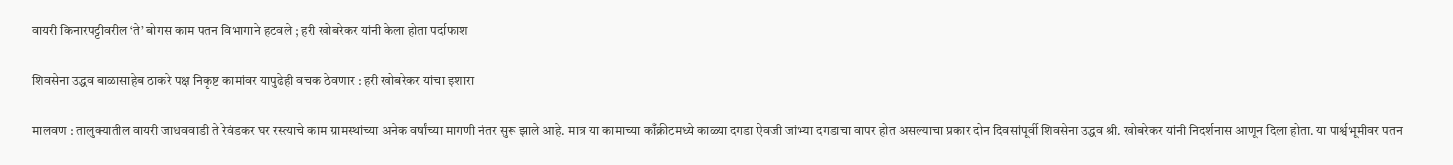वायरी किनारपट्टीवरील ‘ते’ बोगस काम पतन विभागाने हटवले ; हरी खोबरेकर यांनी केला होता पर्दाफाश

शिवसेना उद्धव बाळासाहेब ठाकरे पक्ष निकृष्ट कामांवर यापुढेही वचक ठेवणार : हरी खोबरेकर यांचा इशारा

मालवण : तालुक्यातील वायरी जाधववाडी ते रेवंडकर घर रस्त्याचे काम ग्रामस्थांच्या अनेक वर्षांच्या मागणी नंतर सुरू झाले आहे. मात्र या कामाच्या काँक्रीटमध्ये काळ्या दगडा ऐवजी जांभ्या दगडाचा वापर होत असल्याचा प्रकार दोन दिवसांपूर्वी शिवसेना उद्धव श्री. खोबरेकर यांनी निदर्शनास आणून दिला होता. या पार्श्वभूमीवर पतन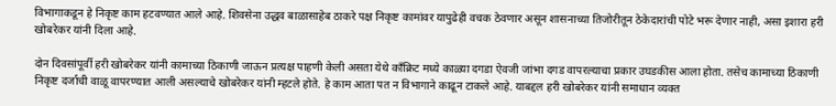विभागाकडून हे निकृष्ट काम हटवण्यात आले आहे. शिवसेना उद्धव बाळासाहेब ठाकरे पक्ष निकृष्ट कामांवर यापुढेही वचक ठेवणार असून शासनाच्या तिजोरीतून ठेकेदारांची पोटे भरू देणार नाही, असा इशारा हरी खोबरेकर यांनी दिला आहे.

दोन दिवसांपूर्वी हरी खोबरेकर यांनी कामाच्या ठिकाणी जाऊन प्रत्यक्ष पाहणी केली असता येथे काँक्रिट मध्ये काळ्या दगडा ऐवजी जांभा दगड वापरल्याचा प्रकार उघडकीस आला होता. तसेच कामाच्या ठिकाणी निकृष्ट दर्जाची वाळू वापरण्यात आली असल्याचे खोबरेकर यांनी म्हटले होते. हे काम आता पत न विभागाने काढून टाकले आहे. याबद्दल हरी खोबरेकर यांनी समाधान व्यक्त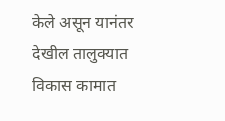केले असून यानंतर देखील तालुक्यात विकास कामात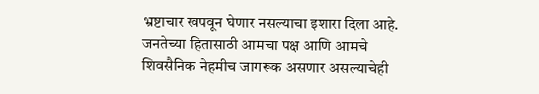भ्रष्टाचार खपवून घेणार नसल्याचा इशारा दिला आहे. जनतेच्या हितासाठी आमचा पक्ष आणि आमचे शिवसैनिक नेहमीच जागरूक असणार असल्याचेही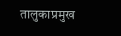तालुकाप्रमुख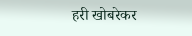हरी खोबरेकर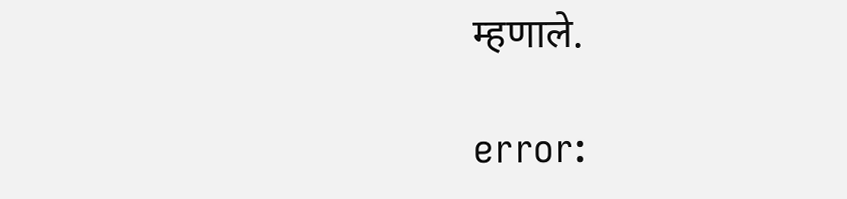म्हणाले.

error: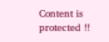Content is protected !!